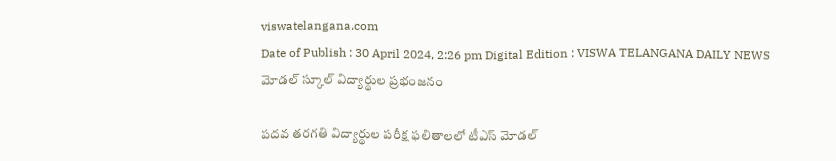viswatelangana.com
Date of Publish : 30 April 2024, 2:26 pm Digital Edition : VISWA TELANGANA DAILY NEWS
మోడల్ స్కూల్ విద్యార్థుల ప్రభంజనం

పదవ తరగతి విద్యార్థుల పరీక్ష ఫలితాలలో టీఎస్ మోడల్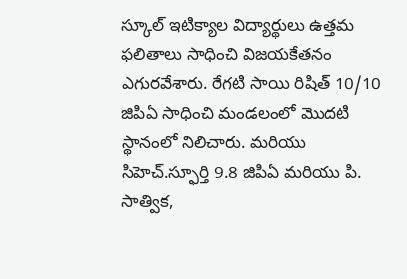స్కూల్ ఇటిక్యాల విద్యార్థులు ఉత్తమ ఫలితాలు సాధించి విజయకేతనం ఎగురవేశారు. రేగటి సాయి రిషిత్ 10/10 జిపిఏ సాధించి మండలంలో మొదటి స్థానంలో నిలిచారు. మరియు సిహెచ్.స్ఫూర్తి 9.8 జిపిఏ మరియు పి. సాత్విక,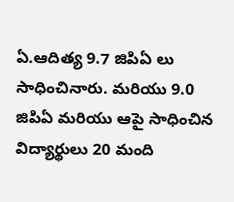ఏ.ఆదిత్య 9.7 జిపిఏ లు సాధించినారు. మరియు 9.0 జిపిఏ మరియు ఆపై సాధించిన విద్యార్థులు 20 మంది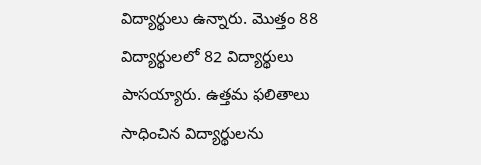విద్యార్థులు ఉన్నారు. మొత్తం 88 విద్యార్థులలో 82 విద్యార్థులు పాసయ్యారు. ఉత్తమ ఫలితాలు సాధించిన విద్యార్థులను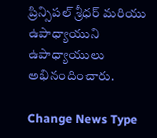ప్రిన్సిపల్ శ్రీధర్ మరియు ఉపాధ్యాయుని ఉపాధ్యాయులు అభినందించారు.

Change News Type